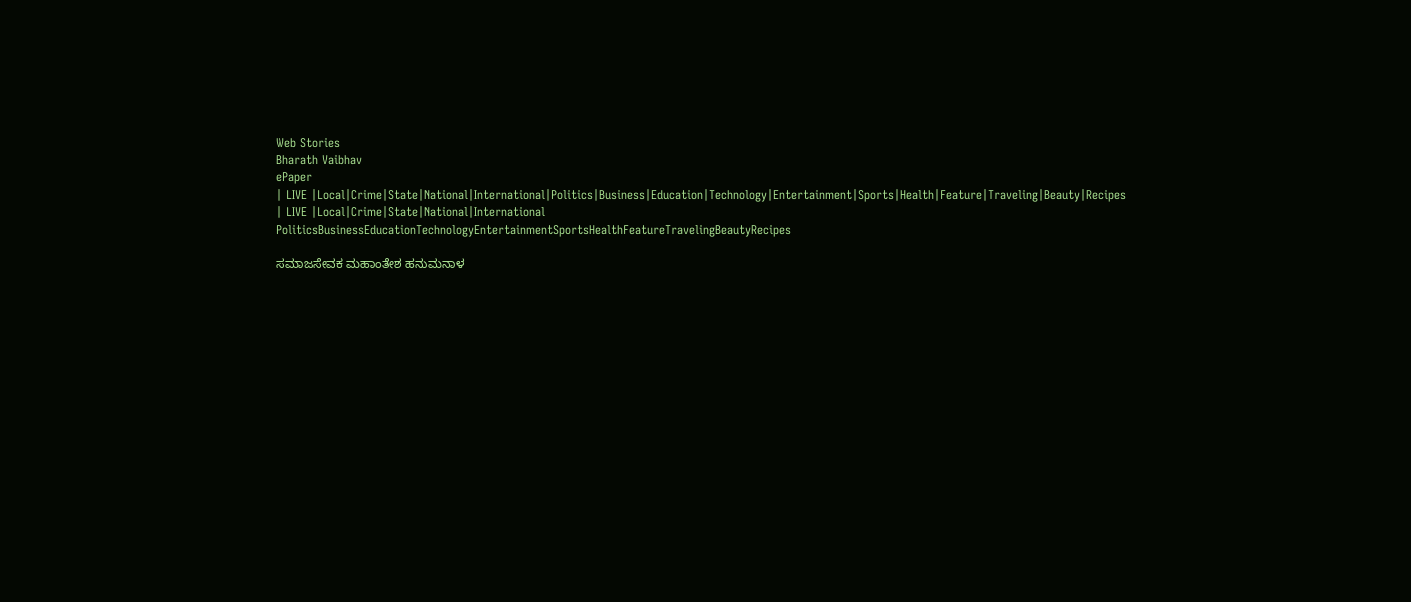Web Stories
Bharath Vaibhav
ePaper
| LIVE |Local|Crime|State|National|International|Politics|Business|Education|Technology|Entertainment|Sports|Health|Feature|Traveling|Beauty|Recipes
| LIVE |Local|Crime|State|National|International
PoliticsBusinessEducationTechnologyEntertainmentSportsHealthFeatureTravelingBeautyRecipes

ಸಮಾಜಸೇವಕ ಮಹಾಂತೇಶ ಹನುಮನಾಳ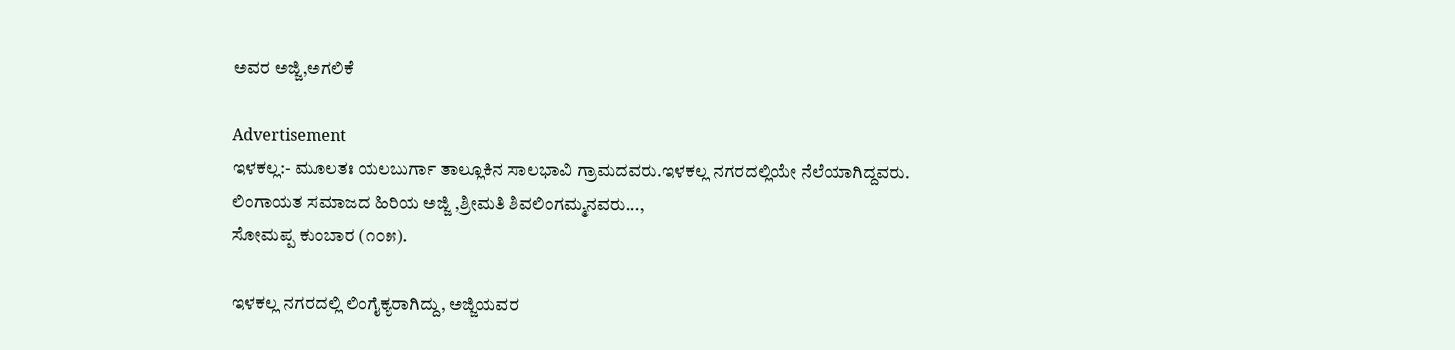ಅವರ ಅಜ್ಜಿ,ಅಗಲಿಕೆ

Advertisement
ಇಳಕಲ್ಲ:- ಮೂಲತಃ ಯಲಬುರ್ಗಾ ತಾಲ್ಲೂಕಿನ ಸಾಲಭಾವಿ ಗ್ರಾಮದವರು.ಇಳಕಲ್ಲ ನಗರದಲ್ಲಿಯೇ ನೆಲೆಯಾಗಿದ್ದವರು.
ಲಿಂಗಾಯತ ಸಮಾಜದ ಹಿರಿಯ ಅಜ್ಜಿ ,ಶ್ರೀಮತಿ ಶಿವಲಿಂಗಮ್ಮನವರು...,
ಸೋಮಪ್ಪ ಕುಂಬಾರ (೧೦೫).

ಇಳಕಲ್ಲ ನಗರದಲ್ಲಿ ಲಿಂಗೈಕ್ಯರಾಗಿದ್ದು, ಅಜ್ಜಿಯವರ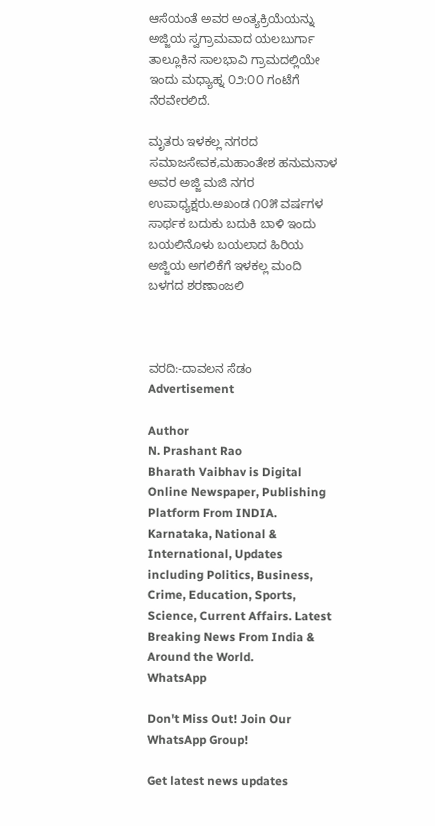ಆಸೆಯಂತೆ ಅವರ ಅಂತ್ಯಕ್ರಿಯೆಯನ್ನು ಅಜ್ಜಿಯ ಸ್ವಗ್ರಾಮವಾದ ಯಲಬುರ್ಗಾ ತಾಲ್ಲೂಕಿನ ಸಾಲಭಾವಿ ಗ್ರಾಮದಲ್ಲಿಯೇ ಇಂದು ಮಧ್ಯಾಹ್ನ ೦೨:೦೦ ಗಂಟೆಗೆ ನೆರವೇರಲಿದೆ.

ಮೃತರು ಇಳಕಲ್ಲ ನಗರದ ಸಮಾಜಸೇವಕ,ಮಹಾಂತೇಶ ಹನುಮನಾಳ
ಅವರ ಅಜ್ಜಿ ಮಜಿ ನಗರ ಉಪಾಧ್ಯಕ್ಷರು.ಅಖಂಡ ೧೦೫ ವರ್ಷಗಳ ಸಾರ್ಥಕ ಬದುಕು ಬದುಕಿ ಬಾಳಿ ಇಂದು ಬಯಲಿನೊಳು ಬಯಲಾದ ಹಿರಿಯ ಅಜ್ಜಿಯ ಅಗಲಿಕೆಗೆ ಇಳಕಲ್ಲ ಮಂದಿ ಬಳಗದ ಶರಣಾಂಜಲಿ



ವರದಿ:-ದಾವಲನ ಸೆಡಂ
Advertisement

Author
N. Prashant Rao
Bharath Vaibhav is Digital Online Newspaper, Publishing Platform From INDIA. Karnataka, National & International, Updates including Politics, Business, Crime, Education, Sports, Science, Current Affairs. Latest Breaking News From India & Around the World.
WhatsApp

Don't Miss Out! Join Our WhatsApp Group!

Get latest news updates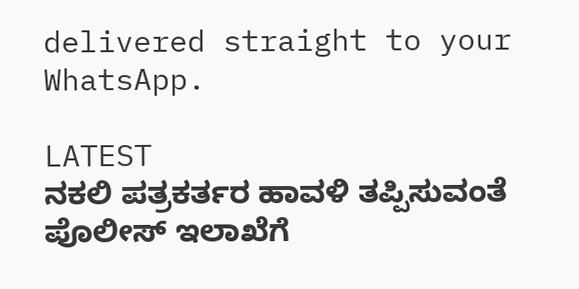delivered straight to your WhatsApp.

LATEST
ನಕಲಿ ಪತ್ರಕರ್ತರ ಹಾವಳಿ ತಪ್ಪಿಸುವಂತೆ  ಪೊಲೀಸ್ ಇಲಾಖೆಗೆ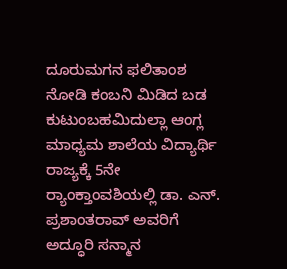ದೂರುಮಗನ ಫಲಿತಾಂಶ ನೋಡಿ ಕಂಬನಿ ಮಿಡಿದ ಬಡ ಕುಟುಂಬಹಮಿದುಲ್ಲಾ ಆಂಗ್ಲ ಮಾಧ್ಯಮ ಶಾಲೆಯ ವಿದ್ಯಾರ್ಥಿ ರಾಜ್ಯಕ್ಕೆ 5ನೇ ರ್‍ಯಾಂಕ್ತಾಂವಶಿಯಲ್ಲಿ ಡಾ. ಎನ್. ಪ್ರಶಾಂತರಾವ್ ಅವರಿಗೆ ಅದ್ಧೂರಿ ಸನ್ಮಾನ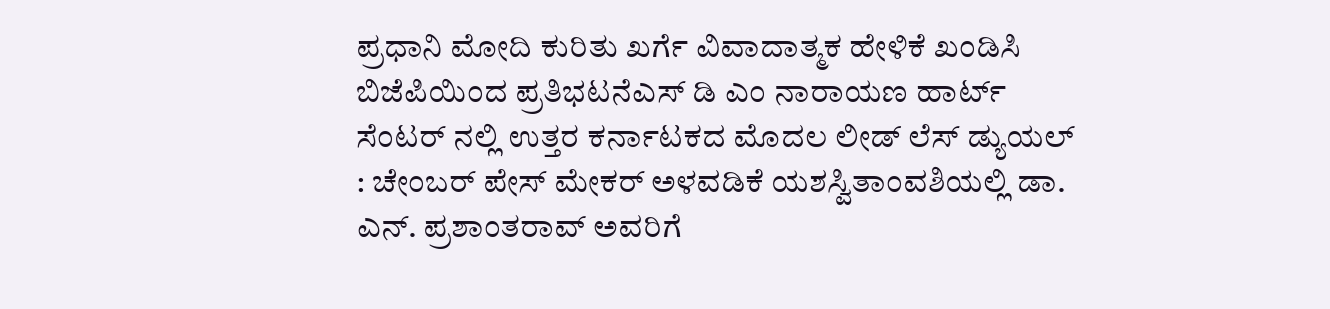ಪ್ರಧಾನಿ ಮೋದಿ ಕುರಿತು ಖರ್ಗೆ ವಿವಾದಾತ್ಮಕ ಹೇಳಿಕೆ ಖಂಡಿಸಿ ಬಿಜೆಪಿಯಿಂದ ಪ್ರತಿಭಟನೆಎಸ್ ಡಿ ಎಂ ನಾರಾಯಣ ಹಾರ್ಟ್ ಸೆಂಟರ್ ನಲ್ಲಿ ಉತ್ತರ ಕರ್ನಾಟಕದ ಮೊದಲ ಲೀಡ್ ಲೆಸ್ ಡ್ಯುಯಲ್ : ಚೇಂಬರ್ ಪೇಸ್ ಮೇಕರ್ ಅಳವಡಿಕೆ ಯಶಸ್ವಿತಾಂವಶಿಯಲ್ಲಿ ಡಾ. ಎನ್. ಪ್ರಶಾಂತರಾವ್ ಅವರಿಗೆ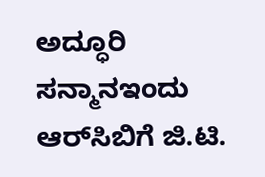ಅದ್ಧೂರಿ ಸನ್ಮಾನಇಂದು ಆರ್‌ಸಿಬಿಗೆ ಜಿ.ಟಿ.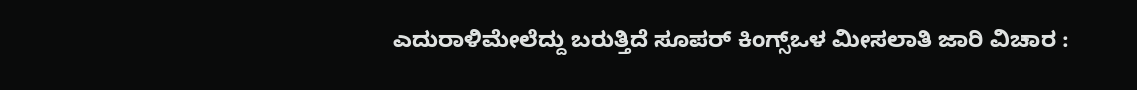ಎದುರಾಳಿಮೇಲೆದ್ದು ಬರುತ್ತಿದೆ ಸೂಪರ್ ಕಿಂಗ್ಸ್ಒಳ ಮೀಸಲಾತಿ ಜಾರಿ ವಿಚಾರ :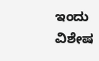ಇಂದು ವಿಶೇಷ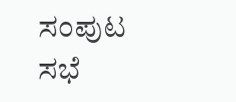ಸಂಪುಟ ಸಭೆ